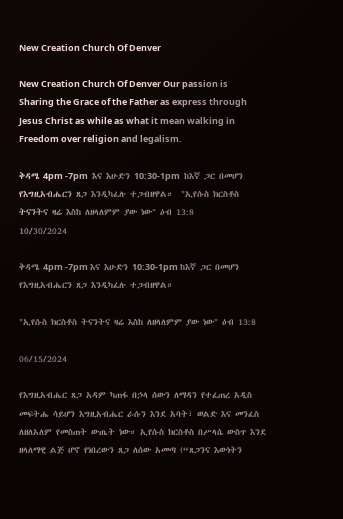New Creation Church Of Denver

New Creation Church Of Denver Our passion is Sharing the Grace of the Father as express through Jesus Christ as while as what it mean walking in Freedom over religion and legalism.

ቅዳሜ 4pm -7pm  እና እሁድን 10:30-1pm  ከእኛ ጋር በመሆን የእግዚአብሔርን ጸጋ እንዲካፈሉ ተጋብዘዋል።  "ኢየሱስ ክርስቶስ ትናንትና ዛሬ እስከ ለዘላለምም ያው ነው" ዕብ 13:8
10/30/2024

ቅዳሜ 4pm -7pm እና እሁድን 10:30-1pm ከእኛ ጋር በመሆን የእግዚአብሔርን ጸጋ እንዲካፈሉ ተጋብዘዋል።

"ኢየሱስ ክርስቶስ ትናንትና ዛሬ እስከ ለዘላለምም ያው ነው" ዕብ 13:8

06/15/2024

የእግዚአብሔር ጸጋ አዳም ካጠፋ በኃላ ሰውን ለማዳን የተፈጠረ አዲስ መፍትሔ ሳይሆን እግዚአብሔር ራሱን እንደ አባት፣ ወልድ እና መንፈስ ለዘለአለም የመስጠት ውጤት ነው። ኢየሱስ ክርስቶስ በሥላሴ ውስጥ እንደ ዘላለማዊ ልጅ ሆኖ የነበረውን ጸጋ ለሰው አመጣ (“ጸጋንና እውነትን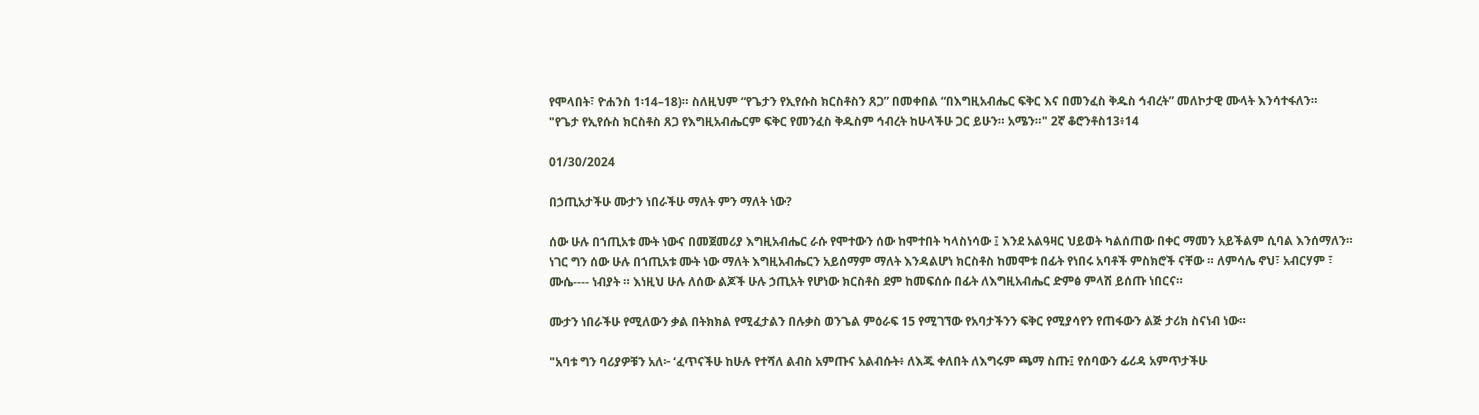የሞላበት፣ ዮሐንስ 1፡14–18)። ስለዚህም “የጌታን የኢየሱስ ክርስቶስን ጸጋ” በመቀበል “በእግዚአብሔር ፍቅር እና በመንፈስ ቅዱስ ኅብረት” መለኮታዊ ሙላት እንሳተፋለን።
"የጌታ የኢየሱስ ክርስቶስ ጸጋ የእግዚአብሔርም ፍቅር የመንፈስ ቅዱስም ኅብረት ከሁላችሁ ጋር ይሁን። አሜን።" 2ኛ ቆሮንቶስ13፥14

01/30/2024

በኃጢአታችሁ ሙታን ነበራችሁ ማለት ምን ማለት ነው?

ሰው ሁሉ በኀጢአቱ ሙት ነውና በመጀመሪያ እግዚአብሔር ራሱ የሞተውን ሰው ከሞተበት ካላስነሳው ፤ እንደ አልዓዛር ህይወት ካልሰጠው በቀር ማመን አይችልም ሲባል እንሰማለን። ነገር ግን ሰው ሁሉ በኀጢአቱ ሙት ነው ማለት እግዚአብሔርን አይሰማም ማለት እንዳልሆነ ክርስቶስ ከመሞቱ በፊት የነበሩ አባቶች ምስክሮች ናቸው ። ለምሳሌ ኖህ፣ አብርሃም ፣ ሙሴ---- ነብያት ። እነዚህ ሁሉ ለሰው ልጆች ሁሉ ኃጢአት የሆነው ክርስቶስ ደም ከመፍሰሱ በፊት ለእግዚአብሔር ድምፅ ምላሽ ይሰጡ ነበርና።

ሙታን ነበራችሁ የሚለውን ቃል በትክክል የሚፈታልን በሉቃስ ወንጌል ምዕራፍ 15 የሚገኘው የአባታችንን ፍቅር የሚያሳየን የጠፋውን ልጅ ታሪክ ስናነብ ነው።

"አባቱ ግን ባሪያዎቹን አለ፦ ‘ፈጥናችሁ ከሁሉ የተሻለ ልብስ አምጡና አልብሱት፥ ለእጁ ቀለበት ለእግሩም ጫማ ስጡ፤ የሰባውን ፊሪዳ አምጥታችሁ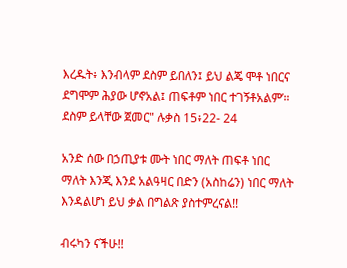እረዱት፥ እንብላም ደስም ይበለን፤ ይህ ልጄ ሞቶ ነበርና ደግሞም ሕያው ሆኖአል፤ ጠፍቶም ነበር ተገኝቶአልም’። ደስም ይላቸው ጀመር" ሉቃስ 15፥22- 24

አንድ ሰው በኃጢያቱ ሙት ነበር ማለት ጠፍቶ ነበር ማለት እንጂ እንደ አልዓዛር በድን (አስከሬን) ነበር ማለት እንዳልሆነ ይህ ቃል በግልጽ ያስተምረናል!!

ብሩካን ናችሁ!!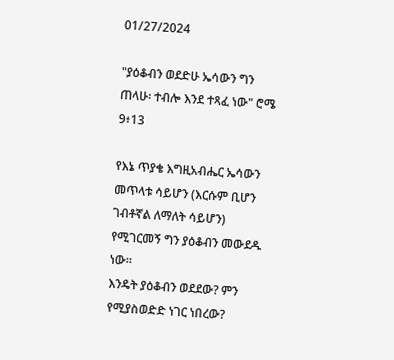01/27/2024

"ያዕቆብን ወደድሁ ኤሳውን ግን ጠላሁ፡ ተብሎ እንደ ተጻፈ ነው" ሮሜ 9፥13

የእኔ ጥያቄ እግዚአብሔር ኤሳውን መጥላቱ ሳይሆን (እርሱም ቢሆን ገብቶኛል ለማለት ሳይሆን) የሚገርመኝ ግን ያዕቆብን መውደዱ ነው።
እንዴት ያዕቆብን ወደደው? ምን የሚያስወድድ ነገር ነበረው?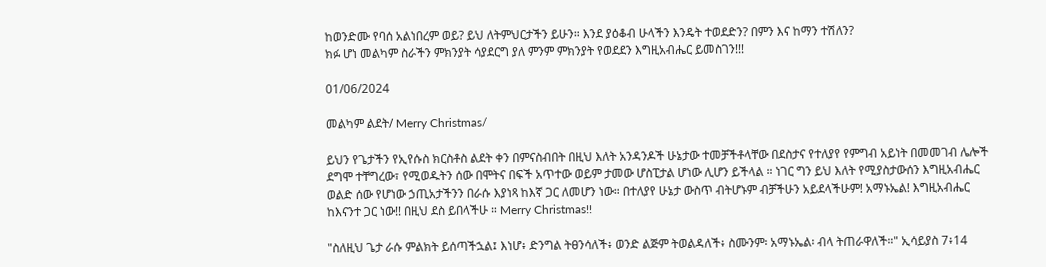ከወንድሙ የባሰ አልነበረም ወይ? ይህ ለትምህርታችን ይሁን። እንደ ያዕቆብ ሁላችን እንዴት ተወደድን? በምን እና ከማን ተሽለን?
ክፉ ሆነ መልካም ስራችን ምክንያት ሳያደርግ ያለ ምንም ምክንያት የወደደን እግዚአብሔር ይመስገን!!!

01/06/2024

መልካም ልደት/ Merry Christmas/

ይህን የጌታችን የኢየሱስ ክርስቶስ ልደት ቀን በምናስብበት በዚህ እለት አንዳንዶች ሁኔታው ተመቻችቶላቸው በደስታና የተለያየ የምግብ አይነት በመመገብ ሌሎች ደግሞ ተቸግረው፣ የሚወዱትን ሰው በሞትና በፍች አጥተው ወይም ታመው ሆስፒታል ሆነው ሊሆን ይችላል ። ነገር ግን ይህ እለት የሚያስታውሰን እግዚአብሔር ወልድ ሰው የሆነው ኃጢአታችንን በራሱ እያነጻ ከእኛ ጋር ለመሆን ነው። በተለያየ ሁኔታ ውስጥ ብትሆኑም ብቻችሁን አይደላችሁም! አማኑኤል! እግዚአብሔር ከእናንተ ጋር ነው!! በዚህ ደስ ይበላችሁ ። Merry Christmas!!

"ስለዚህ ጌታ ራሱ ምልክት ይሰጣችኋል፤ እነሆ፥ ድንግል ትፀንሳለች፥ ወንድ ልጅም ትወልዳለች፥ ስሙንም፡ አማኑኤል፡ ብላ ትጠራዋለች።" ኢሳይያስ 7፥14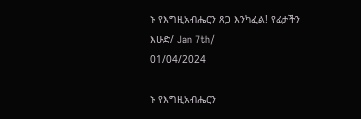ኑ የእግዚአብሔርን ጸጋ እንካፈል! የፊታችን እሁድ/ Jan 7th/
01/04/2024

ኑ የእግዚአብሔርን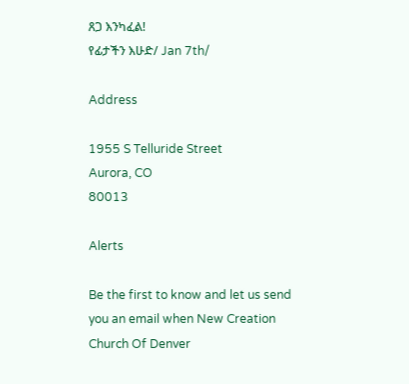ጸጋ እንካፈል!
የፊታችን እሁድ/ Jan 7th/

Address

1955 S Telluride Street
Aurora, CO
80013

Alerts

Be the first to know and let us send you an email when New Creation Church Of Denver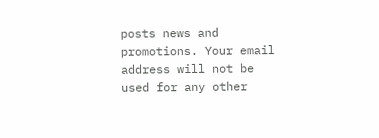posts news and promotions. Your email address will not be used for any other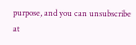purpose, and you can unsubscribe at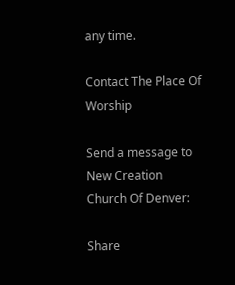any time.

Contact The Place Of Worship

Send a message to New Creation Church Of Denver:

Share